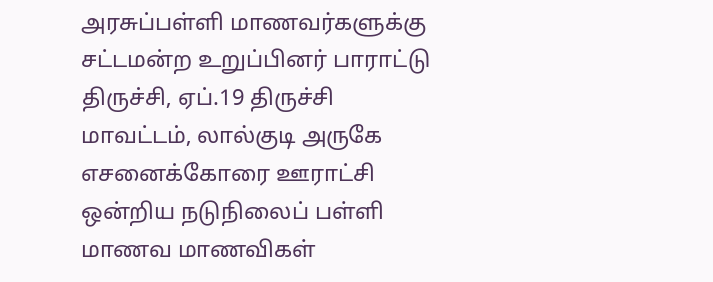அரசுப்பள்ளி மாணவர்களுக்கு சட்டமன்ற உறுப்பினர் பாராட்டு
திருச்சி, ஏப்.19 திருச்சி மாவட்டம், லால்குடி அருகே எசனைக்கோரை ஊராட்சி ஒன்றிய நடுநிலைப் பள்ளி மாணவ மாணவிகள்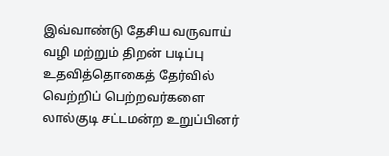இவ்வாண்டு தேசிய வருவாய் வழி மற்றும் திறன் படிப்பு உதவித்தொகைத் தேர்வில் வெற்றிப் பெற்றவர்களை லால்குடி சட்டமன்ற உறுப்பினர்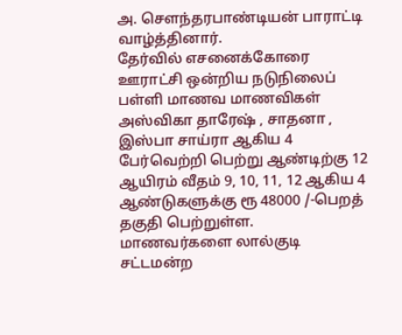அ. செளந்தரபாண்டியன் பாராட்டி வாழ்த்தினார்.
தேர்வில் எசனைக்கோரை ஊராட்சி ஒன்றிய நடுநிலைப் பள்ளி மாணவ மாணவிகள்
அஸ்விகா தாரேஷ் , சாதனா , இஸ்பா சாய்ரா ஆகிய 4 பேர்வெற்றி பெற்று ஆண்டிற்கு 12 ஆயிரம் வீதம் 9, 10, 11, 12 ஆகிய 4 ஆண்டுகளுக்கு ரூ 48000 /-பெறத் தகுதி பெற்றுள்ள.
மாணவர்களை லால்குடி சட்டமன்ற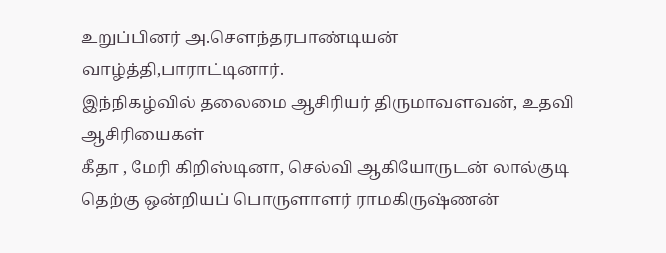உறுப்பினர் அ.சௌந்தரபாண்டியன் வாழ்த்தி,பாராட்டினார்.
இந்நிகழ்வில் தலைமை ஆசிரியர் திருமாவளவன், உதவி ஆசிரியைகள்
கீதா , மேரி கிறிஸ்டினா, செல்வி ஆகியோருடன் லால்குடி தெற்கு ஒன்றியப் பொருளாளர் ராமகிருஷ்ணன்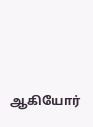ஆகியோர்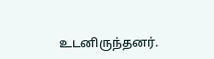உடனிருந்தனர்.